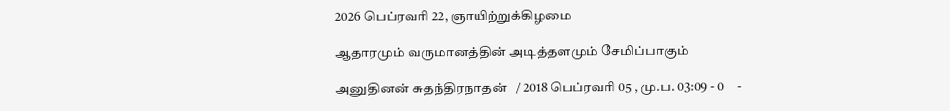2026 பெப்ரவரி 22, ஞாயிற்றுக்கிழமை

ஆதாரமும் வருமானத்தின் அடித்தளமும் சேமிப்பாகும்

அனுதினன் சுதந்திரநாதன்   / 2018 பெப்ரவரி 05 , மு.ப. 03:09 - 0     -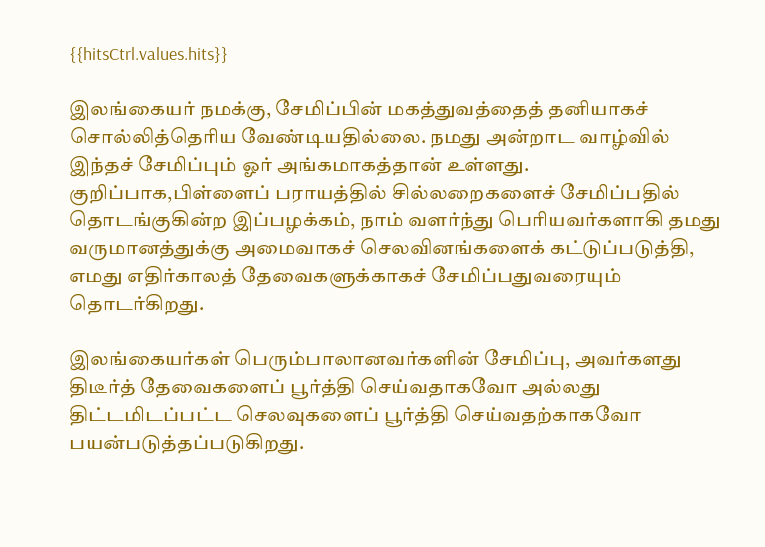{{hitsCtrl.values.hits}}

இலங்கையர் நமக்கு, சேமிப்பின் மகத்துவத்தைத் தனியாகச் சொல்லித்தெரிய வேண்டியதில்லை. நமது அன்றாட வாழ்வில் இந்தச் சேமிப்பும் ஓர் அங்கமாகத்தான் உள்ளது. குறிப்பாக,பிள்ளைப் பராயத்தில் சில்லறைகளைச் சேமிப்பதில் தொடங்குகின்ற இப்பழக்கம், நாம் வளர்ந்து பெரியவர்களாகி தமது வருமானத்துக்கு அமைவாகச் செலவினங்களைக் கட்டுப்படுத்தி, எமது எதிர்காலத் தேவைகளுக்காகச் சேமிப்பதுவரையும் தொடர்கிறது.

இலங்கையர்கள் பெரும்பாலானவர்களின் சேமிப்பு, அவர்களது திடீர்த் தேவைகளைப் பூர்த்தி செய்வதாகவோ அல்லது திட்டமிடப்பட்ட செலவுகளைப் பூர்த்தி செய்வதற்காகவோ பயன்படுத்தப்படுகிறது.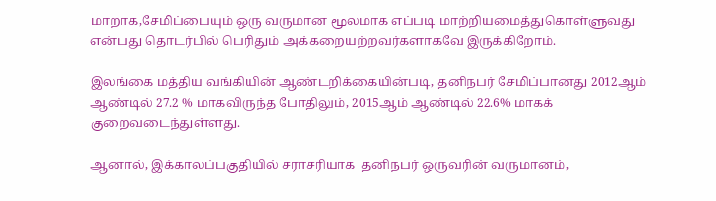மாறாக,சேமிப்பையும் ஒரு வருமான மூலமாக எப்படி மாற்றியமைத்துகொள்ளுவது என்பது தொடர்பில் பெரிதும் அக்கறையற்றவர்களாகவே இருக்கிறோம்.

இலங்கை மத்திய வங்கியின் ஆண்டறிக்கையின்படி, தனிநபர் சேமிப்பானது 2012ஆம் ஆண்டில் 27.2 % மாகவிருந்த போதிலும், 2015ஆம் ஆண்டில் 22.6% மாகக் குறைவடைந்துள்ளது.

ஆனால், இக்காலப்பகுதியில் சராசரியாக  தனிநபர் ஒருவரின் வருமானம்,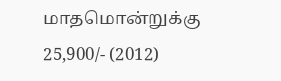மாதமொன்றுக்கு  25,900/- (2012)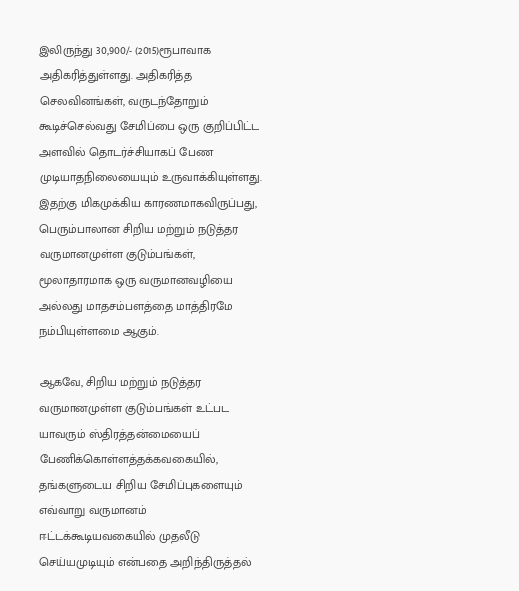இலிருந்து 30,900/- (2015)ரூபாவாக அதிகரித்துள்ளது. அதிகரித்த செலவினங்கள், வருடந்தோறும் கூடிச்செல்வது சேமிப்பை ஒரு குறிப்பிட்ட அளவில் தொடர்ச்சியாகப் பேண முடியாதநிலையையும் உருவாக்கியுள்ளது. இதற்கு மிகமுக்கிய காரணமாகவிருப்பது, பெரும்பாலான சிறிய மற்றும் நடுத்தர வருமானமுள்ள குடும்பங்கள், மூலாதாரமாக ஒரு வருமானவழியை அல்லது மாதசம்பளத்தை மாத்திரமே நம்பியுள்ளமை ஆகும்.

ஆகவே, சிறிய மற்றும் நடுத்தர வருமானமுள்ள குடும்பங்கள் உட்பட யாவரும் ஸ்திரத்தன்மையைப் பேணிக்கொள்ளத்தக்கவகையில், தங்களுடைய சிறிய சேமிப்புகளையும் எவ்வாறு வருமானம் ஈட்டக்கூடியவகையில் முதலீடு செய்யமுடியும் என்பதை அறிந்திருத்தல்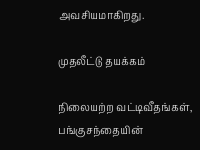அவசியமாகிறது.

முதலீட்டு தயக்கம்

நிலையற்ற வட்டிவீதங்கள், பங்குசந்தையின்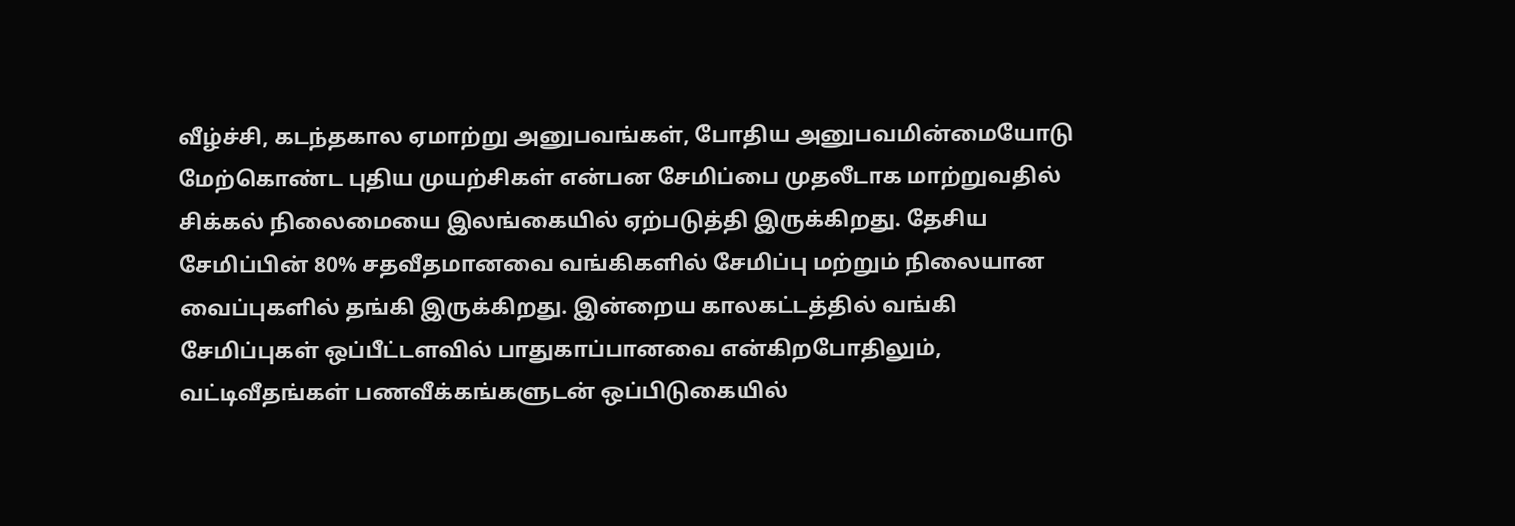வீழ்ச்சி, கடந்தகால ஏமாற்று அனுபவங்கள், போதிய அனுபவமின்மையோடு மேற்கொண்ட புதிய முயற்சிகள் என்பன சேமிப்பை முதலீடாக மாற்றுவதில் சிக்கல் நிலைமையை இலங்கையில் ஏற்படுத்தி இருக்கிறது. தேசிய சேமிப்பின் 80% சதவீதமானவை வங்கிகளில் சேமிப்பு மற்றும் நிலையான வைப்புகளில் தங்கி இருக்கிறது. இன்றைய காலகட்டத்தில் வங்கி சேமிப்புகள் ஒப்பீட்டளவில் பாதுகாப்பானவை என்கிறபோதிலும், வட்டிவீதங்கள் பணவீக்கங்களுடன் ஒப்பிடுகையில்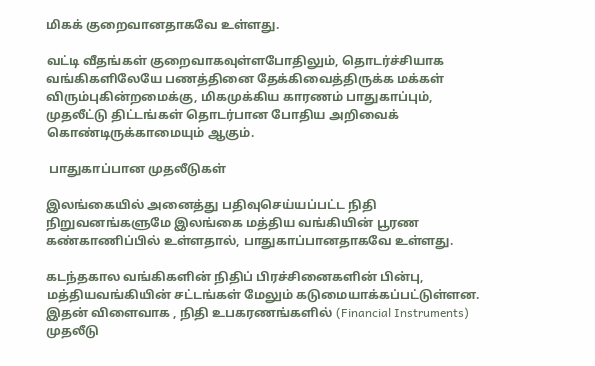மிகக் குறைவானதாகவே உள்ளது.

வட்டி வீதங்கள் குறைவாகவுள்ளபோதிலும், தொடர்ச்சியாக வங்கிகளிலேயே பணத்தினை தேக்கிவைத்திருக்க மக்கள் விரும்புகின்றமைக்கு, மிகமுக்கிய காரணம் பாதுகாப்பும், முதலீட்டு திட்டங்கள் தொடர்பான போதிய அறிவைக் கொண்டிருக்காமையும் ஆகும்.

 பாதுகாப்பான முதலீடுகள்

இலங்கையில் அனைத்து பதிவுசெய்யப்பட்ட நிதி நிறுவனங்களுமே இலங்கை மத்திய வங்கியின் பூரண கண்காணிப்பில் உள்ளதால், பாதுகாப்பானதாகவே உள்ளது.

கடந்தகால வங்கிகளின் நிதிப் பிரச்சினைகளின் பின்பு, மத்தியவங்கியின் சட்டங்கள் மேலும் கடுமையாக்கப்பட்டுள்ளன. இதன் விளைவாக , நிதி உபகரணங்களில் (Financial Instruments) முதலீடு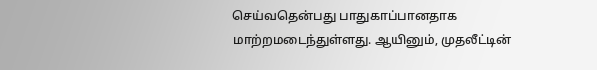செய்வதென்பது பாதுகாப்பானதாக மாற்றமடைந்துள்ளது. ஆயினும், முதலீட்டின்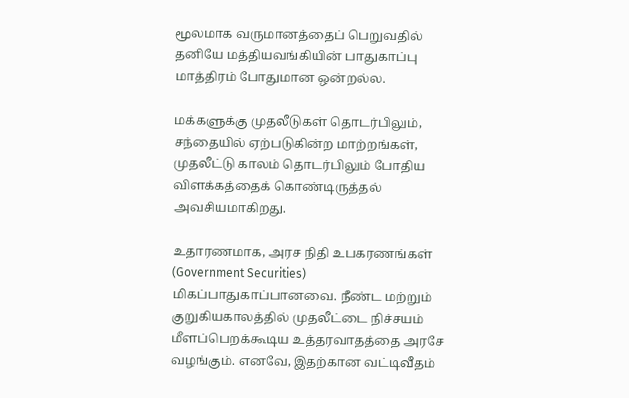மூலமாக வருமானத்தைப் பெறுவதில் தனியே மத்தியவங்கியின் பாதுகாப்பு மாத்திரம் போதுமான ஒன்றல்ல.

மக்களுக்கு முதலீடுகள் தொடர்பிலும், சந்தையில் ஏற்படுகின்ற மாற்றங்கள், முதலீட்டு காலம் தொடர்பிலும் போதிய விளக்கத்தைக் கொண்டிருத்தல் அவசியமாகிறது.

உதாரணமாக, அரச நிதி உபகரணங்கள் (Government Securities) மிகப்பாதுகாப்பானவை. நீண்ட மற்றும் குறுகியகாலத்தில் முதலீட்டை நிச்சயம் மீளப்பெறக்கூடிய உத்தரவாதத்தை அரசே வழங்கும். எனவே, இதற்கான வட்டிவீதம்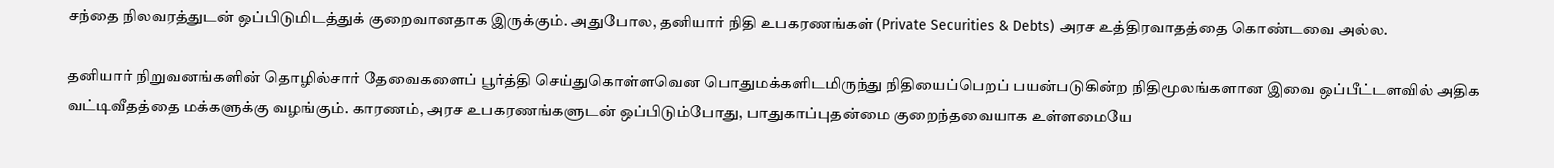சந்தை நிலவரத்துடன் ஒப்பிடுமிடத்துக் குறைவானதாக இருக்கும். அதுபோல, தனியார் நிதி உபகரணங்கள் (Private Securities & Debts) அரச உத்திரவாதத்தை கொண்டவை அல்ல.

தனியார் நிறுவனங்களின் தொழில்சார் தேவைகளைப் பூர்த்தி செய்துகொள்ளவென பொதுமக்களிடமிருந்து நிதியைப்பெறப் பயன்படுகின்ற நிதிமூலங்களான இவை ஒப்பீட்டளவில் அதிக வட்டிவீதத்தை மக்களுக்கு வழங்கும். காரணம், அரச உபகரணங்களுடன் ஒப்பிடும்போது, பாதுகாப்புதன்மை குறைந்தவையாக உள்ளமையே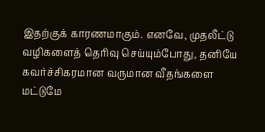இதற்குக் காரணமாகும். எனவே, முதலீட்டு வழிகளைத் தெரிவு செய்யும்போது, தனியே கவர்ச்சிகரமான வருமான வீதங்களை மட்டுமே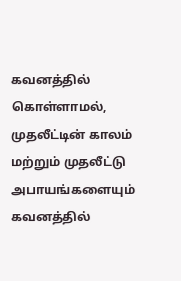கவனத்தில் கொள்ளாமல், முதலீட்டின் காலம் மற்றும் முதலீட்டு அபாயங்களையும் கவனத்தில்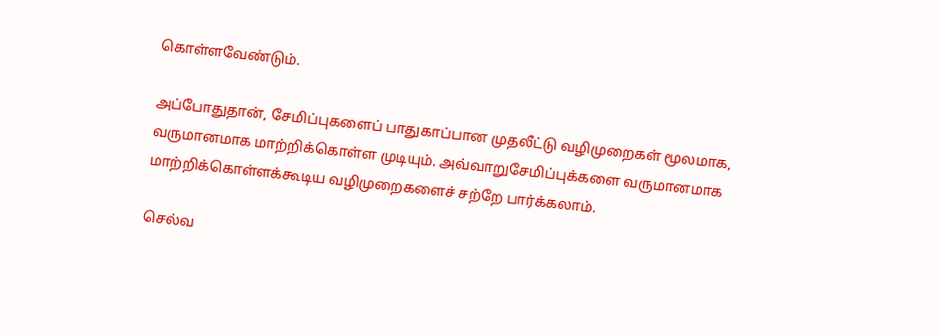கொள்ளவேண்டும்.

அப்போதுதான், சேமிப்புகளைப் பாதுகாப்பான முதலீட்டு வழிமுறைகள் மூலமாக, வருமானமாக மாற்றிக்கொள்ள முடியும். அவ்வாறுசேமிப்புக்களை வருமானமாக மாற்றிக்கொள்ளக்கூடிய வழிமுறைகளைச் சற்றே பார்க்கலாம்.

செல்வ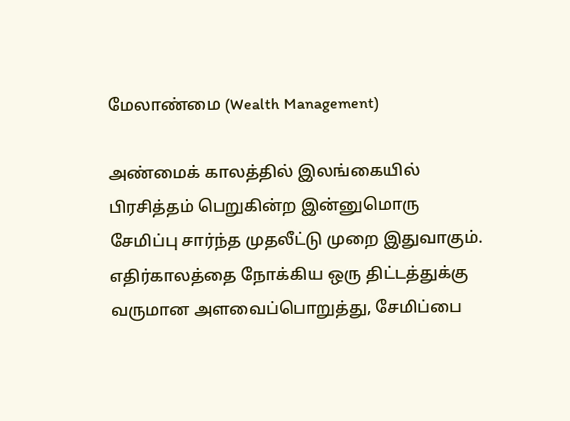மேலாண்மை (Wealth Management)

அண்மைக் காலத்தில் இலங்கையில் பிரசித்தம் பெறுகின்ற இன்னுமொரு சேமிப்பு சார்ந்த முதலீட்டு முறை இதுவாகும். எதிர்காலத்தை நோக்கிய ஒரு திட்டத்துக்கு வருமான அளவைப்பொறுத்து, சேமிப்பை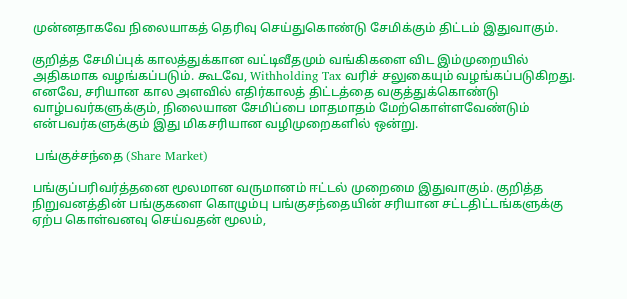முன்னதாகவே நிலையாகத் தெரிவு செய்துகொண்டு சேமிக்கும் திட்டம் இதுவாகும்.

குறித்த சேமிப்புக் காலத்துக்கான வட்டிவீதமும் வங்கிகளை விட இம்முறையில் அதிகமாக வழங்கப்படும். கூடவே, Withholding Tax வரிச் சலுகையும் வழங்கப்படுகிறது. எனவே, சரியான கால அளவில் எதிர்காலத் திட்டத்தை வகுத்துக்கொண்டு வாழ்பவர்களுக்கும், நிலையான சேமிப்பை மாதமாதம் மேற்கொள்ளவேண்டும் என்பவர்களுக்கும் இது மிகசரியான வழிமுறைகளில் ஒன்று.

 பங்குச்சந்தை (Share Market)

பங்குப்பரிவர்த்தனை மூலமான வருமானம் ஈட்டல் முறைமை இதுவாகும். குறித்த நிறுவனத்தின் பங்குகளை கொழும்பு பங்குசந்தையின் சரியான சட்டதிட்டங்களுக்கு ஏற்ப கொள்வனவு செய்வதன் மூலம்,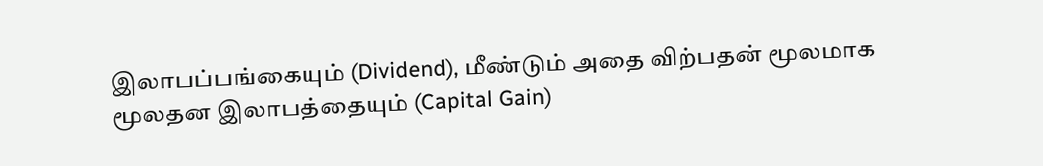இலாபப்பங்கையும் (Dividend), மீண்டும் அதை விற்பதன் மூலமாக மூலதன இலாபத்தையும் (Capital Gain)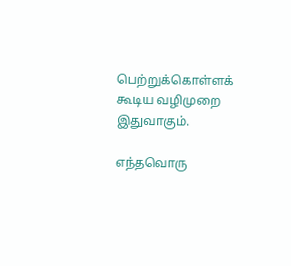பெற்றுக்கொள்ளக் கூடிய வழிமுறை இதுவாகும்.

எந்தவொரு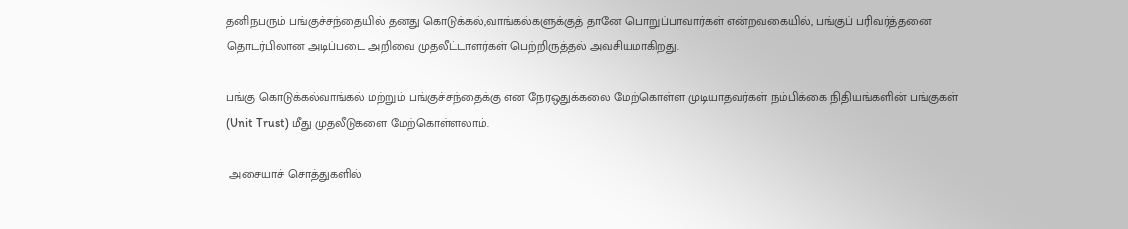தனிநபரும் பங்குச்சந்தையில் தனது கொடுக்கல்,வாங்கல்களுக்குத் தானே பொறுப்பாவார்கள் என்றவகையில், பங்குப் பரிவர்த்தனை தொடர்பிலான அடிப்படை அறிவை முதலீட்டாளர்கள் பெற்றிருத்தல் அவசியமாகிறது.

பங்கு கொடுக்கல்வாங்கல் மற்றும் பங்குச்சந்தைக்கு என நேரஒதுக்கலை மேற்கொள்ள முடியாதவர்கள் நம்பிக்கை நிதியங்களின் பங்குகள் (Unit Trust) மீது முதலீடுகளை மேற்கொள்ளலாம்.

 அசையாச் சொத்துகளில்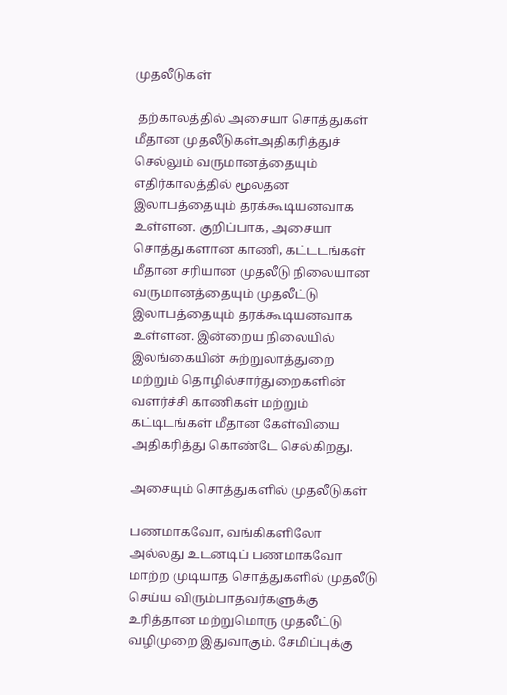முதலீடுகள்

 தற்காலத்தில் அசையா சொத்துகள் மீதான முதலீடுகள்அதிகரித்துச் செல்லும் வருமானத்தையும் எதிர்காலத்தில் மூலதன இலாபத்தையும் தரக்கூடியனவாக உள்ளன. குறிப்பாக, அசையா சொத்துகளான காணி, கட்டடங்கள் மீதான சரியான முதலீடு நிலையான வருமானத்தையும் முதலீட்டு இலாபத்தையும் தரக்கூடியனவாக உள்ளன. இன்றைய நிலையில் இலங்கையின் சுற்றுலாத்துறை மற்றும் தொழில்சார்துறைகளின் வளர்ச்சி காணிகள் மற்றும் கட்டிடங்கள் மீதான கேள்வியை அதிகரித்து கொண்டே செல்கிறது.

அசையும் சொத்துகளில் முதலீடுகள்

பணமாகவோ, வங்கிகளிலோ அல்லது உடனடிப் பணமாகவோ மாற்ற முடியாத சொத்துகளில் முதலீடு செய்ய விரும்பாதவர்களுக்கு உரித்தான மற்றுமொரு முதலீட்டு வழிமுறை இதுவாகும். சேமிப்புக்கு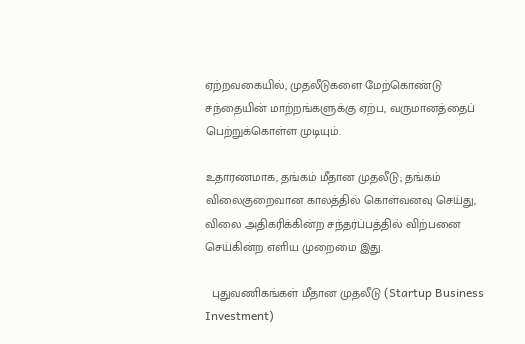ஏற்றவகையில், முதலீடுகளை மேற்கொண்டு சந்தையின் மாற்றங்களுக்கு ஏற்ப, வருமானத்தைப் பெற்றுக்கொள்ள முடியும்.

உதாரணமாக, தங்கம் மீதான முதலீடு; தங்கம் விலைகுறைவான காலத்தில் கொள்வனவு செய்து, விலை அதிகரிக்கின்ற சந்தர்ப்பத்தில் விற்பனை செய்கின்ற எளிய முறைமை இது.

  புதுவணிகங்கள் மீதான முதலீடு (Startup Business Investment)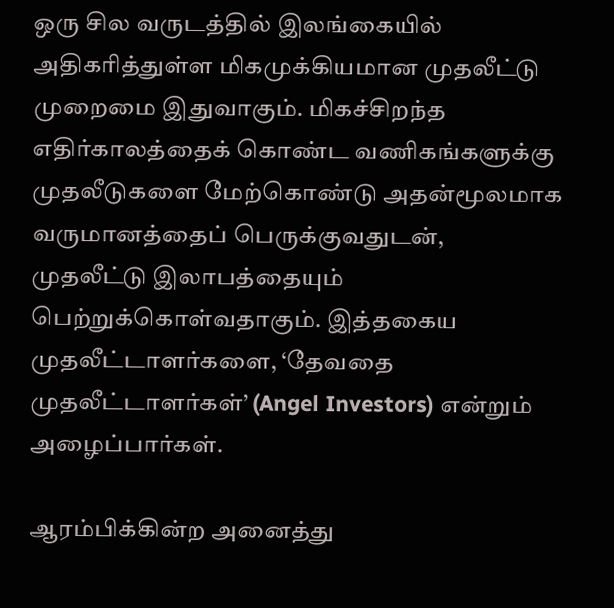ஒரு சில வருடத்தில் இலங்கையில் அதிகரித்துள்ள மிகமுக்கியமான முதலீட்டு முறைமை இதுவாகும். மிகச்சிறந்த எதிர்காலத்தைக் கொண்ட வணிகங்களுக்கு முதலீடுகளை மேற்கொண்டு அதன்மூலமாக வருமானத்தைப் பெருக்குவதுடன், முதலீட்டு இலாபத்தையும் பெற்றுக்கொள்வதாகும். இத்தகைய முதலீட்டாளர்களை, ‘தேவதை முதலீட்டாளர்கள்’ (Angel Investors) என்றும் அழைப்பார்கள்.

ஆரம்பிக்கின்ற அனைத்து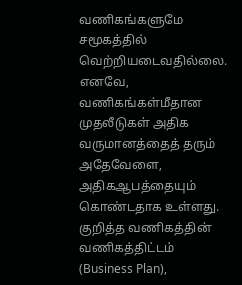வணிகங்களுமே சமூகத்தில் வெற்றியடைவதில்லை. எனவே, வணிகங்கள்மீதான முதலீடுகள் அதிக வருமானத்தைத் தரும் அதேவேளை, அதிகஆபத்தையும் கொண்டதாக உள்ளது. குறித்த வணிகத்தின் வணிகத்திட்டம் (Business Plan),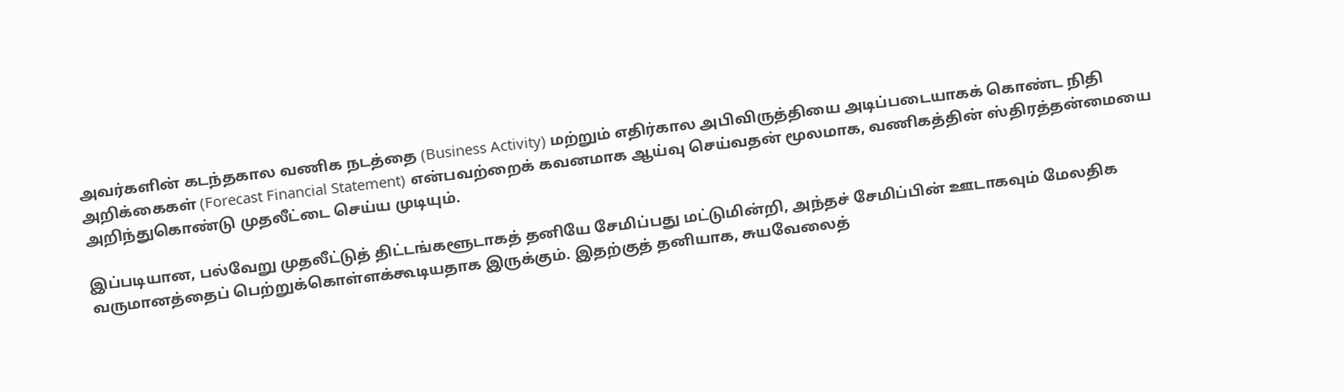அவர்களின் கடந்தகால வணிக நடத்தை (Business Activity) மற்றும் எதிர்கால அபிவிருத்தியை அடிப்படையாகக் கொண்ட நிதி அறிக்கைகள் (Forecast Financial Statement) என்பவற்றைக் கவனமாக ஆய்வு செய்வதன் மூலமாக, வணிகத்தின் ஸ்திரத்தன்மையை அறிந்துகொண்டு முதலீட்டை செய்ய முடியும்.

இப்படியான, பல்வேறு முதலீட்டுத் திட்டங்களூடாகத் தனியே சேமிப்பது மட்டுமின்றி, அந்தச் சேமிப்பின் ஊடாகவும் மேலதிக வருமானத்தைப் பெற்றுக்கொள்ளக்கூடியதாக இருக்கும். இதற்குத் தனியாக, சுயவேலைத்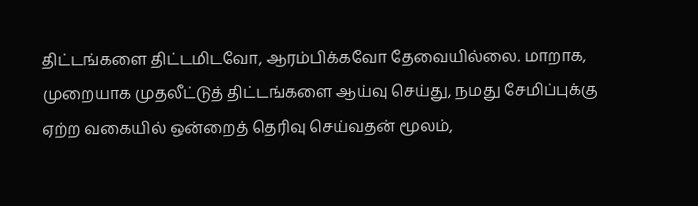திட்டங்களை திட்டமிடவோ, ஆரம்பிக்கவோ தேவையில்லை. மாறாக, முறையாக முதலீட்டுத் திட்டங்களை ஆய்வு செய்து, நமது சேமிப்புக்கு ஏற்ற வகையில் ஒன்றைத் தெரிவு செய்வதன் மூலம்,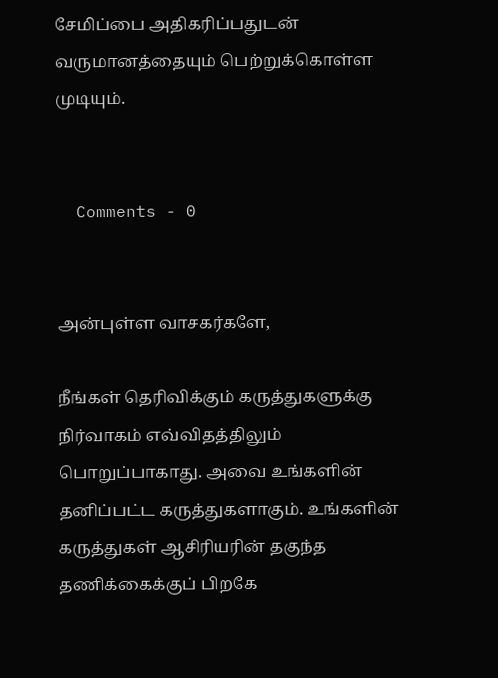சேமிப்பை அதிகரிப்பதுடன் வருமானத்தையும் பெற்றுக்கொள்ள முடியும்.


  Comments - 0


அன்புள்ள வாசகர்களே,

நீங்கள் தெரிவிக்கும் கருத்துகளுக்கு நிர்வாகம் எவ்விதத்திலும் பொறுப்பாகாது. அவை உங்களின் தனிப்பட்ட கருத்துகளாகும். உங்களின் கருத்துகள் ஆசிரியரின் தகுந்த தணிக்கைக்குப் பிறகே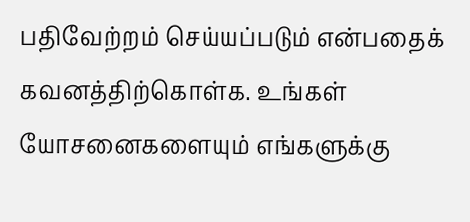பதிவேற்றம் செய்யப்படும் என்பதைக் கவனத்திற்கொள்க. உங்கள் யோசனைகளையும் எங்களுக்கு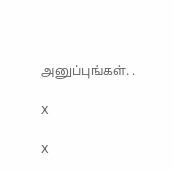அனுப்புங்கள். .

X

X